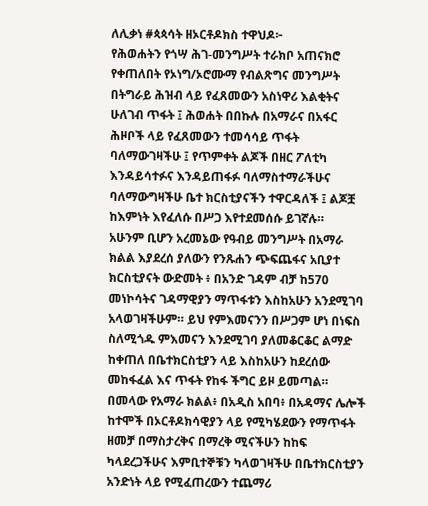ለሊቃነ #ጳጳሳት ዘኦርቶዶክስ ተዋህዶ፦
የሕወሐትን የጎሣ ሕገ-መንግሥት ተራክቦ አጠናክሮ የቀጠለበት የኦነግ/ኦሮሙማ የብልጽግና መንግሥት በትግራይ ሕዝብ ላይ የፈጸመውን አስነዋሪ እልቂትና ሁለገብ ጥፋት ፤ ሕወሐት በበኩሉ በአማራና በአፋር ሕዞቦች ላይ የፈጸመውን ተመሳሳይ ጥፋት ባለማውገዛችሁ ፤ የጥምቀት ልጆች በዘር ፖለቲካ እንዳይሳተፉና እንዳይጠፋፉ ባለማስተማራችሁና ባለማውግዛችሁ ቤተ ክርስቲያናችን ተዋርዳለች ፤ ልጆቿ ከእምነት እየፈለሱ በሥጋ እየተደመሰሱ ይገኛሉ።
አሁንም ቢሆን አረመኔው የዓብይ መንግሥት በአማራ ክልል እያደረሰ ያለውን የንጹሐን ጭፍጨፋና አቢያተ ክርስቲያናት ውድመት ፥ በአንድ ገዳም ብቻ ከ570 መነኮሳትና ገዳማዊያን ማጥፋቱን እስከአሁን አንደሚገባ አላወገዛችሁም። ይህ የምእመናንን በሥጋም ሆነ በነፍስ ስለሚጎዱ ምእመናን እንደሚገባ ያለመቆርቆር ልማድ ከቀጠለ በቤተክርስቲያን ላይ እስከአሁን ከደረሰው መከፋፈል እና ጥፋት የከፋ ችግር ይዞ ይመጣል።
በመላው የአማራ ክልል፥ በአዲስ አበባ፥ በአዳማና ሌሎች ከተሞች በኦርቶዶክሳዊያን ላይ የሚካሄደውን የማጥፋት ዘመቻ በማስታረቅና በማረቅ ሚናችሁን ከከፍ ካላደረጋችሁና እምቢተኞቹን ካላወገዛችሁ በቤተክርስቲያን አንድነት ላይ የሚፈጠረውን ተጨማሪ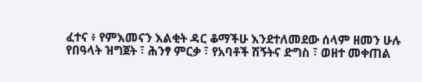ፈተና ፥ የምእመናን እልቂት ዳር ቆማችሁ እንደተለመደው ሰላም ዘመን ሁሉ የበዓላት ዝግጀት ፣ ሕንፃ ምርቃ ፣ የአባቶች ሽኝትና ድግስ ፣ ወዘተ መቀጠል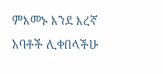ምእመኑ እንደ እረኛ አባቶች ሊቀበላችሁ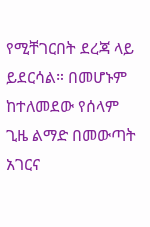የሚቸገርበት ደረጃ ላይ ይደርሳል። በመሆኑም ከተለመደው የሰላም ጊዜ ልማድ በመውጣት አገርና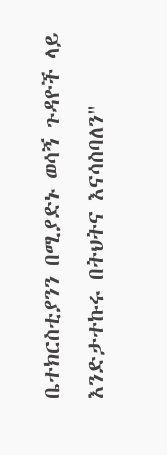ቤተክርስቲያንን በሚያድኑ ወሳኝ ጉዳዮች ላይ እንድታተኩሩ በትህትና እናሳስባለን"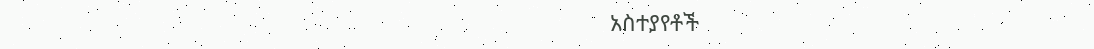አስተያየቶች